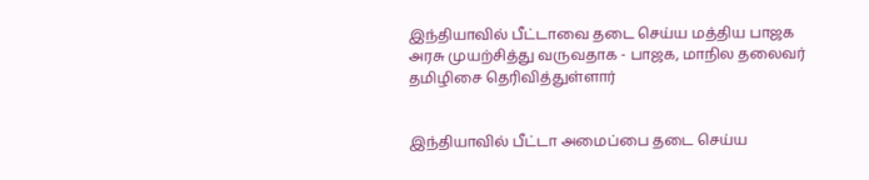இந்தியாவில் பீட்டாவை தடை செய்ய மத்திய பாஜக அரசு முயற்சித்து வருவதாக - பாஜக, மாநில தலைவர் தமிழிசை தெரிவித்துள்ளார்


இந்தியாவில் பீட்டா அமைப்பை தடை செய்ய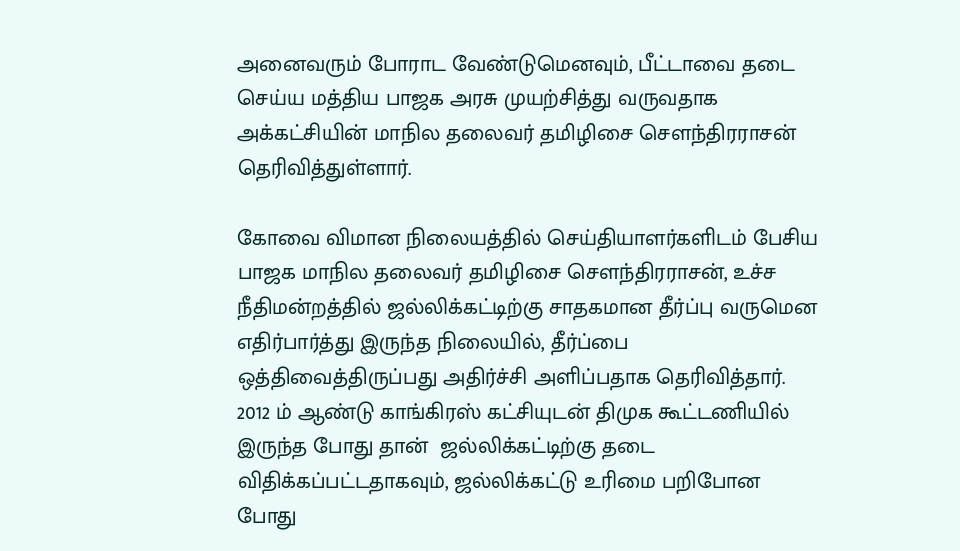அனைவரும் போராட வேண்டுமெனவும், பீட்டாவை தடை செய்ய மத்திய பாஜக அரசு முயற்சித்து வருவதாக அக்கட்சியின் மாநில தலைவர் தமிழிசை செளந்திரராசன் தெரிவித்துள்ளார்.

கோவை விமான நிலையத்தில் செய்தியாளர்களிடம் பேசிய பாஜக மாநில தலைவர் தமிழிசை செளந்திரராசன், உச்ச நீதிமன்றத்தில் ஜல்லிக்கட்டிற்கு சாதகமான தீர்ப்பு வருமென எதிர்பார்த்து இருந்த நிலையில், தீர்ப்பை ஒத்திவைத்திருப்பது அதிர்ச்சி அளிப்பதாக தெரிவித்தார். 2012 ம் ஆண்டு காங்கிரஸ் கட்சியுடன் திமுக கூட்டணியில் இருந்த போது தான்  ஜல்லிக்கட்டிற்கு தடை விதிக்கப்பட்டதாகவும், ஜல்லிக்கட்டு உரிமை பறிபோன போது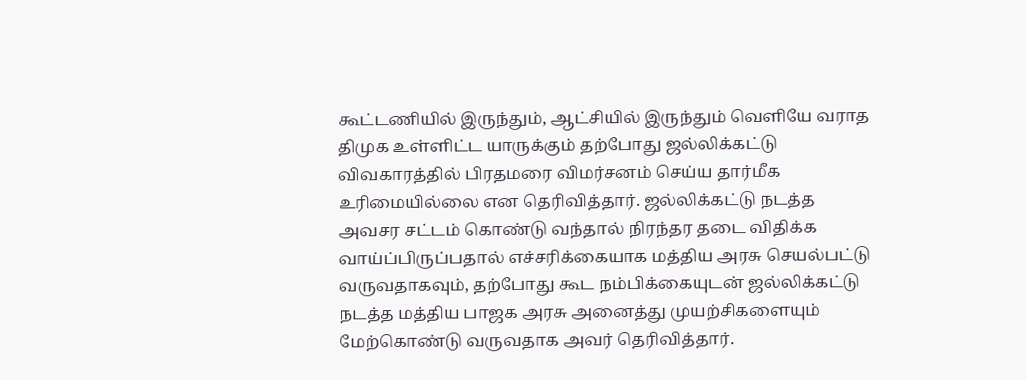கூட்டணியில் இருந்தும், ஆட்சியில் இருந்தும் வெளியே வராத திமுக உள்ளிட்ட யாருக்கும் தற்போது ஜல்லிக்கட்டு விவகாரத்தில் பிரதமரை விமர்சனம் செய்ய தார்மீக உரிமையில்லை என தெரிவித்தார். ஜல்லிக்கட்டு நடத்த அவசர சட்டம் கொண்டு வந்தால் நிரந்தர தடை விதிக்க வாய்ப்பிருப்பதால் எச்சரிக்கையாக மத்திய அரசு செயல்பட்டு வருவதாகவும், தற்போது கூட நம்பிக்கையுடன் ஜல்லிக்கட்டு நடத்த மத்திய பாஜக அரசு அனைத்து முயற்சிகளையும் மேற்கொண்டு வருவதாக அவர் தெரிவித்தார்.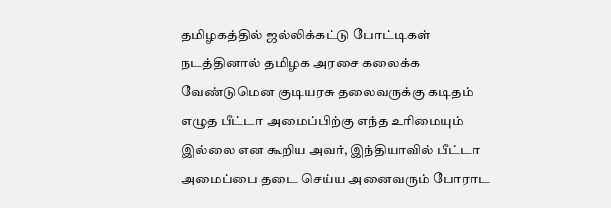தமிழகத்தில் ஜல்லிக்கட்டு போட்டிகள் நடத்தினால் தமிழக அரசை கலைக்க வேண்டுமென குடியரசு தலைவருக்கு கடிதம் எழுத பீட்டா அமைப்பிற்கு எந்த உரிமையும் இல்லை என கூறிய அவர், இந்தியாவில் பீட்டா அமைப்பை தடை செய்ய அனைவரும் போராட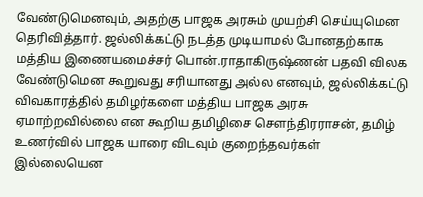வேண்டுமெனவும், அதற்கு பாஜக அரசும் முயற்சி செய்யுமென தெரிவித்தார். ஜல்லிக்கட்டு நடத்த முடியாமல் போனதற்காக மத்திய இணையமைச்சர் பொன்.ராதாகிருஷ்ணன் பதவி விலக வேண்டுமென கூறுவது சரியானது அல்ல எனவும், ஜல்லிக்கட்டு விவகாரத்தில் தமிழர்களை மத்திய பாஜக அரசு ஏமாற்றவில்லை என கூறிய தமிழிசை செளந்திரராசன், தமிழ் உணர்வில் பாஜக யாரை விடவும் குறைந்தவர்கள் இல்லையென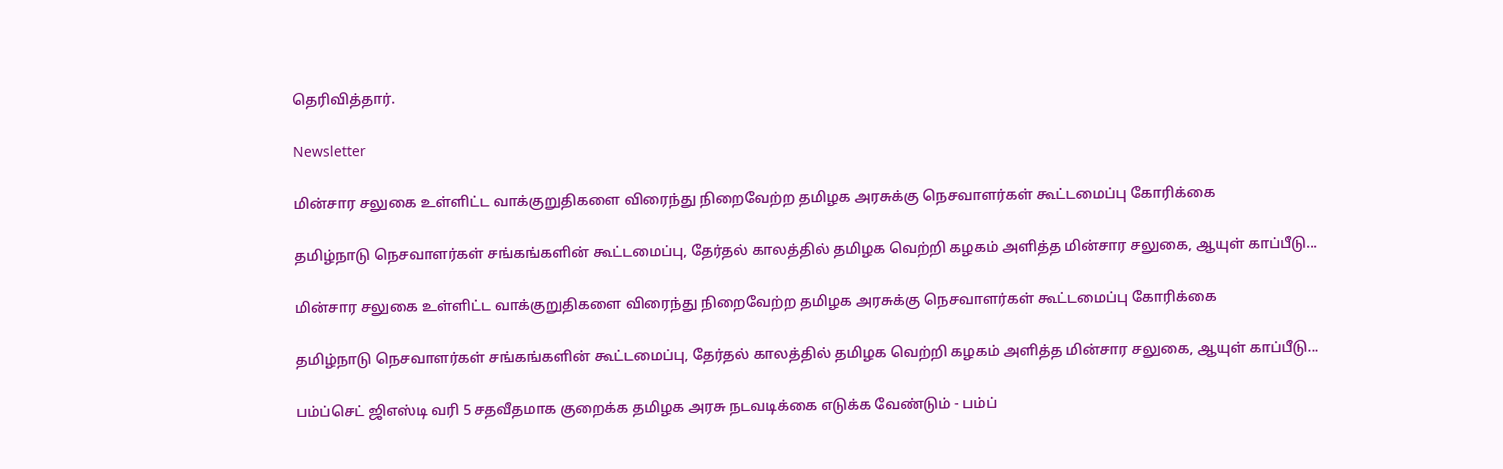தெரிவித்தார்.

Newsletter

மின்சார சலுகை உள்ளிட்ட வாக்குறுதிகளை விரைந்து நிறைவேற்ற தமிழக அரசுக்கு நெசவாளர்கள் கூட்டமைப்பு கோரிக்கை

தமிழ்நாடு நெசவாளர்கள் சங்கங்களின் கூட்டமைப்பு, தேர்தல் காலத்தில் தமிழக வெற்றி கழகம் அளித்த மின்சார சலுகை, ஆயுள் காப்பீடு...

மின்சார சலுகை உள்ளிட்ட வாக்குறுதிகளை விரைந்து நிறைவேற்ற தமிழக அரசுக்கு நெசவாளர்கள் கூட்டமைப்பு கோரிக்கை

தமிழ்நாடு நெசவாளர்கள் சங்கங்களின் கூட்டமைப்பு, தேர்தல் காலத்தில் தமிழக வெற்றி கழகம் அளித்த மின்சார சலுகை, ஆயுள் காப்பீடு...

பம்ப்செட் ஜிஎஸ்டி வரி 5 சதவீதமாக குறைக்க தமிழக அரசு நடவடிக்கை எடுக்க வேண்டும் - பம்ப்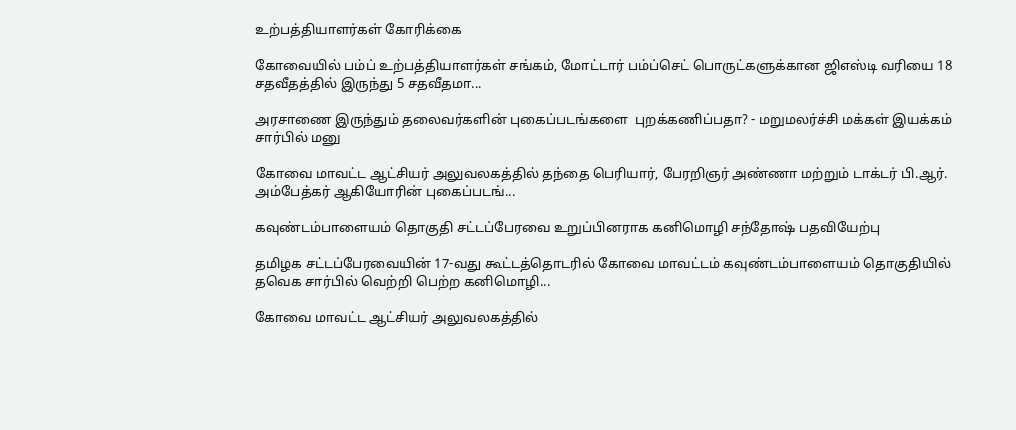உற்பத்தியாளர்கள் கோரிக்கை

கோவையில் பம்ப் உற்பத்தியாளர்கள் சங்கம், மோட்டார் பம்ப்செட் பொருட்களுக்கான ஜிஎஸ்டி வரியை 18 சதவீதத்தில் இருந்து 5 சதவீதமா...

அரசாணை இருந்தும் தலைவர்களின் புகைப்படங்களை  புறக்கணிப்பதா? - மறுமலர்ச்சி மக்கள் இயக்கம் சார்பில் மனு

கோவை மாவட்ட ஆட்சியர் அலுவலகத்தில் தந்தை பெரியார், பேரறிஞர் அண்ணா மற்றும் டாக்டர் பி.ஆர். அம்பேத்கர் ஆகியோரின் புகைப்படங்...

கவுண்டம்பாளையம் தொகுதி சட்டப்பேரவை உறுப்பினராக கனிமொழி சந்தோஷ் பதவியேற்பு

தமிழக சட்டப்பேரவையின் 17-வது கூட்டத்தொடரில் கோவை மாவட்டம் கவுண்டம்பாளையம் தொகுதியில் தவெக சார்பில் வெற்றி பெற்ற கனிமொழி...

கோவை மாவட்ட ஆட்சியர் அலுவலகத்தில்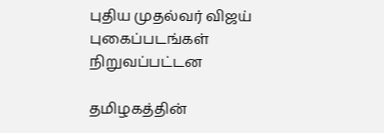புதிய முதல்வர் விஜய் புகைப்படங்கள் நிறுவப்பட்டன

தமிழகத்தின்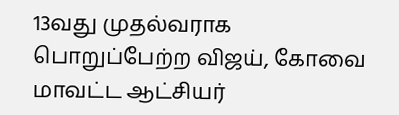13வது முதல்வராக பொறுப்பேற்ற விஜய், கோவை மாவட்ட ஆட்சியர்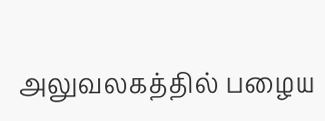அலுவலகத்தில் பழைய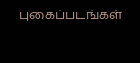புகைப்படங்கள்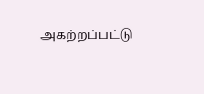அகற்றப்பட்டு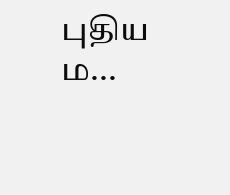புதிய ம...